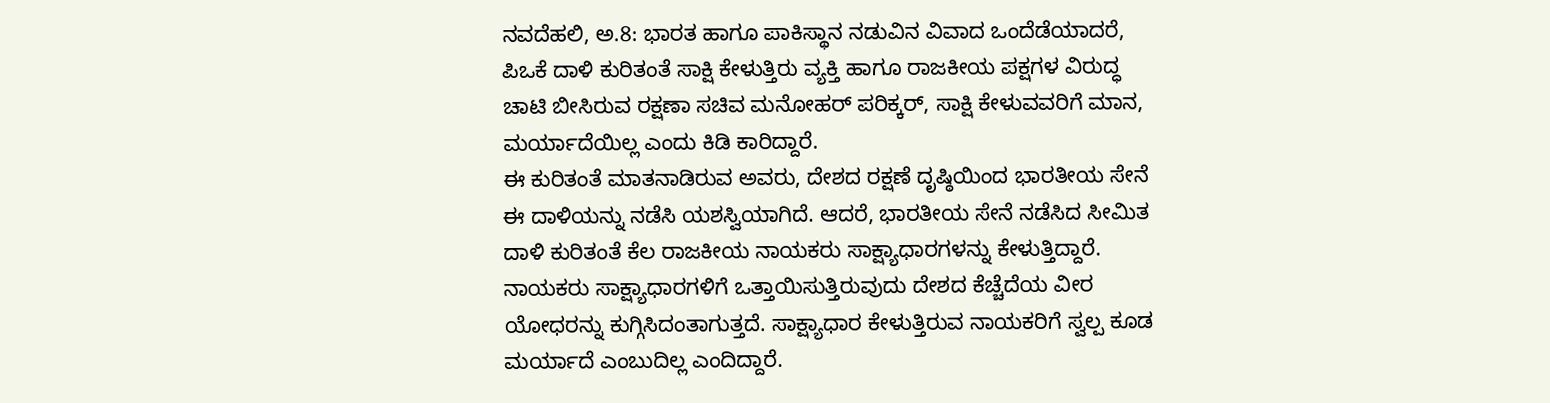ನವದೆಹಲಿ, ಅ.8: ಭಾರತ ಹಾಗೂ ಪಾಕಿಸ್ಥಾನ ನಡುವಿನ ವಿವಾದ ಒಂದೆಡೆಯಾದರೆ, ಪಿಒಕೆ ದಾಳಿ ಕುರಿತಂತೆ ಸಾಕ್ಷಿ ಕೇಳುತ್ತಿರು ವ್ಯಕ್ತಿ ಹಾಗೂ ರಾಜಕೀಯ ಪಕ್ಷಗಳ ವಿರುದ್ಧ ಚಾಟಿ ಬೀಸಿರುವ ರಕ್ಷಣಾ ಸಚಿವ ಮನೋಹರ್ ಪರಿಕ್ಕರ್, ಸಾಕ್ಷಿ ಕೇಳುವವರಿಗೆ ಮಾನ, ಮರ್ಯಾದೆಯಿಲ್ಲ ಎಂದು ಕಿಡಿ ಕಾರಿದ್ದಾರೆ.
ಈ ಕುರಿತಂತೆ ಮಾತನಾಡಿರುವ ಅವರು, ದೇಶದ ರಕ್ಷಣೆ ದೃಷ್ಠಿಯಿಂದ ಭಾರತೀಯ ಸೇನೆ ಈ ದಾಳಿಯನ್ನು ನಡೆಸಿ ಯಶಸ್ವಿಯಾಗಿದೆ. ಆದರೆ, ಭಾರತೀಯ ಸೇನೆ ನಡೆಸಿದ ಸೀಮಿತ ದಾಳಿ ಕುರಿತಂತೆ ಕೆಲ ರಾಜಕೀಯ ನಾಯಕರು ಸಾಕ್ಷ್ಯಾಧಾರಗಳನ್ನು ಕೇಳುತ್ತಿದ್ದಾರೆ. ನಾಯಕರು ಸಾಕ್ಷ್ಯಾಧಾರಗಳಿಗೆ ಒತ್ತಾಯಿಸುತ್ತಿರುವುದು ದೇಶದ ಕೆಚ್ಚೆದೆಯ ವೀರ ಯೋಧರನ್ನು ಕುಗ್ಗಿಸಿದಂತಾಗುತ್ತದೆ. ಸಾಕ್ಷ್ಯಾಧಾರ ಕೇಳುತ್ತಿರುವ ನಾಯಕರಿಗೆ ಸ್ವಲ್ಪ ಕೂಡ ಮರ್ಯಾದೆ ಎಂಬುದಿಲ್ಲ ಎಂದಿದ್ದಾರೆ.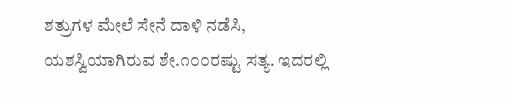ಶತ್ರುಗಳ ಮೇಲೆ ಸೇನೆ ದಾಳಿ ನಡೆಸಿ, ಯಶಸ್ವಿಯಾಗಿರುವ ಶೇ.೧೦೦ರಷ್ಟು ಸತ್ಯ. ಇದರಲ್ಲಿ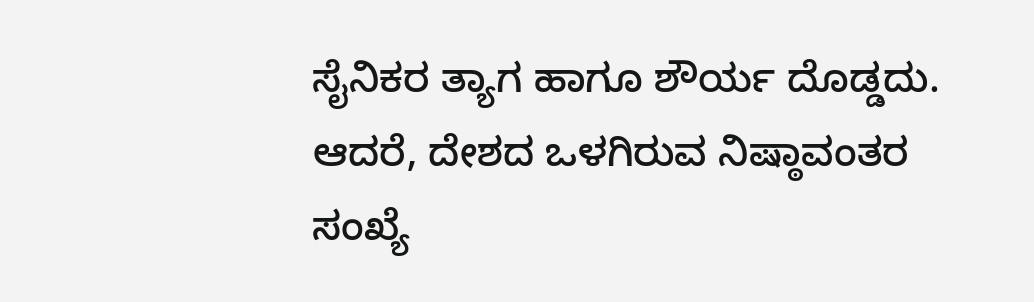ಸೈನಿಕರ ತ್ಯಾಗ ಹಾಗೂ ಶೌರ್ಯ ದೊಡ್ಡದು. ಆದರೆ, ದೇಶದ ಒಳಗಿರುವ ನಿಷ್ಠಾವಂತರ ಸಂಖ್ಯೆ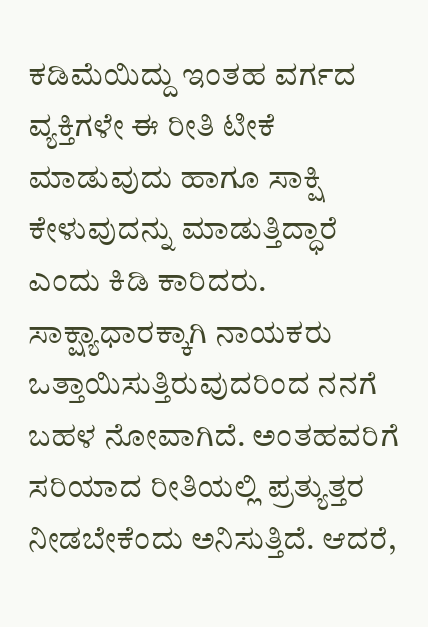ಕಡಿಮೆಯಿದ್ದು ಇಂತಹ ವರ್ಗದ ವ್ಯಕ್ತಿಗಳೇ ಈ ರೀತಿ ಟೀಕೆ ಮಾಡುವುದು ಹಾಗೂ ಸಾಕ್ಷಿ ಕೇಳುವುದನ್ನು ಮಾಡುತ್ತಿದ್ಧಾರೆ ಎಂದು ಕಿಡಿ ಕಾರಿದರು.
ಸಾಕ್ಷ್ಯಾಧಾರಕ್ಕಾಗಿ ನಾಯಕರು ಒತ್ತಾಯಿಸುತ್ತಿರುವುದರಿಂದ ನನಗೆ ಬಹಳ ನೋವಾಗಿದೆ. ಅಂತಹವರಿಗೆ ಸರಿಯಾದ ರೀತಿಯಲ್ಲಿ ಪ್ರತ್ಯುತ್ತರ ನೀಡಬೇಕೆಂದು ಅನಿಸುತ್ತಿದೆ. ಆದರೆ,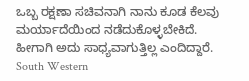ಒಬ್ಬ ರಕ್ಷಣಾ ಸಚಿವನಾಗಿ ನಾನು ಕೂಡ ಕೆಲವು ಮರ್ಯಾದೆಯಿಂದ ನಡೆದುಕೊಳ್ಳಬೇಕಿದೆ. ಹೀಗಾಗಿ ಅದು ಸಾಧ್ಯವಾಗುತ್ತಿಲ್ಲ ಎಂದಿದ್ದಾರೆ.
South Western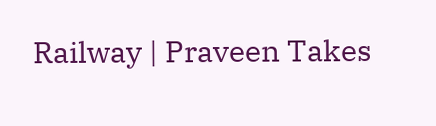Railway | Praveen Takes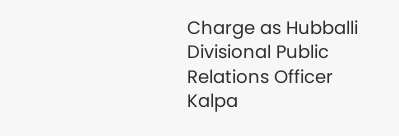Charge as Hubballi Divisional Public Relations Officer
Kalpa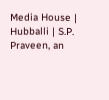Media House | Hubballi | S.P. Praveen, an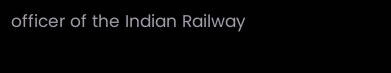officer of the Indian Railway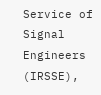Service of Signal Engineers (IRSSE),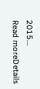2015...
Read moreDetails